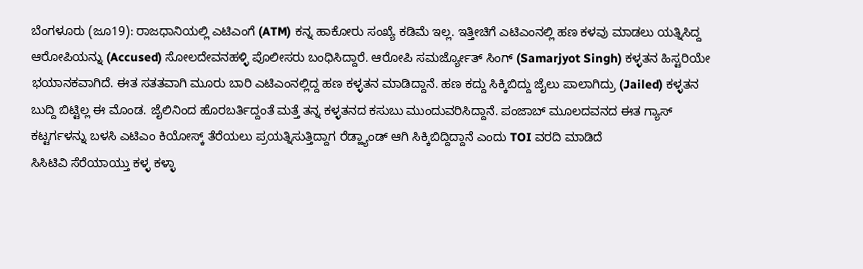ಬೆಂಗಳೂರು (ಜೂ19): ರಾಜಧಾನಿಯಲ್ಲಿ ಎಟಿಎಂಗೆ (ATM) ಕನ್ನ ಹಾಕೋರು ಸಂಖ್ಯೆ ಕಡಿಮೆ ಇಲ್ಲ. ಇತ್ತೀಚಿಗೆ ಎಟಿಎಂನಲ್ಲಿ ಹಣ ಕಳವು ಮಾಡಲು ಯತ್ನಿಸಿದ್ದ ಆರೋಪಿಯನ್ನು (Accused) ಸೋಲದೇವನಹಳ್ಳಿ ಪೊಲೀಸರು ಬಂಧಿಸಿದ್ದಾರೆ. ಆರೋಪಿ ಸಮರ್ಜ್ಯೋತ್ ಸಿಂಗ್ (Samarjyot Singh) ಕಳ್ಳತನ ಹಿಸ್ಟರಿಯೇ ಭಯಾನಕವಾಗಿದೆ. ಈತ ಸತತವಾಗಿ ಮೂರು ಬಾರಿ ಎಟಿಎಂನಲ್ಲಿದ್ದ ಹಣ ಕಳ್ಳತನ ಮಾಡಿದ್ದಾನೆ. ಹಣ ಕದ್ದು ಸಿಕ್ಕಿಬಿದ್ದು ಜೈಲು ಪಾಲಾಗಿದ್ರು (Jailed) ಕಳ್ಳತನ ಬುದ್ದಿ ಬಿಟ್ಟಿಲ್ಲ ಈ ಮೊಂಡ. ಜೈಲಿನಿಂದ ಹೊರಬರ್ತಿದ್ದಂತೆ ಮತ್ತೆ ತನ್ನ ಕಳ್ಳತನದ ಕಸುಬು ಮುಂದುವರಿಸಿದ್ದಾನೆ. ಪಂಜಾಬ್ ಮೂಲದವನದ ಈತ ಗ್ಯಾಸ್ ಕಟ್ಟರ್ಗಳನ್ನು ಬಳಸಿ ಎಟಿಎಂ ಕಿಯೋಸ್ಕ್ ತೆರೆಯಲು ಪ್ರಯತ್ನಿಸುತ್ತಿದ್ದಾಗ ರೆಡ್ಹ್ಯಾಂಡ್ ಆಗಿ ಸಿಕ್ಕಿಬಿದ್ದಿದ್ದಾನೆ ಎಂದು TOI ವರದಿ ಮಾಡಿದೆ
ಸಿಸಿಟಿವಿ ಸೆರೆಯಾಯ್ತು ಕಳ್ಳ ಕಳ್ಳಾ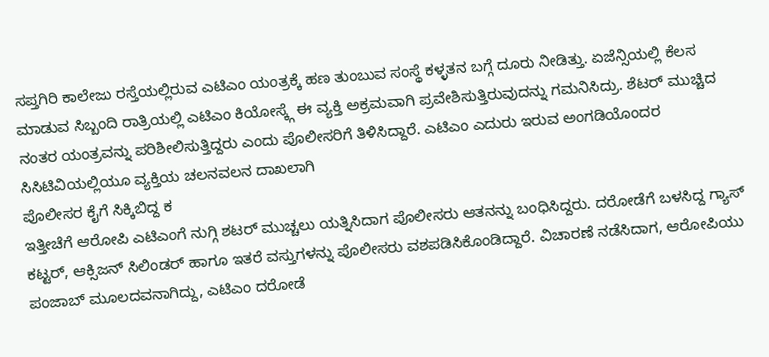ಸಪ್ತಗಿರಿ ಕಾಲೇಜು ರಸ್ತೆಯಲ್ಲಿರುವ ಎಟಿಎಂ ಯಂತ್ರಕ್ಕೆ ಹಣ ತುಂಬುವ ಸಂಸ್ಥೆ ಕಳ್ಳತನ ಬಗ್ಗೆ ದೂರು ನೀಡಿತ್ತು. ಏಜೆನ್ಸಿಯಲ್ಲಿ ಕೆಲಸ ಮಾಡುವ ಸಿಬ್ಬಂದಿ ರಾತ್ರಿಯಲ್ಲಿ ಎಟಿಎಂ ಕಿಯೋಸ್ಕ್ಗೆ ಈ ವ್ಯಕ್ತಿ ಅಕ್ರಮವಾಗಿ ಪ್ರವೇಶಿಸುತ್ತಿರುವುದನ್ನು ಗಮನಿಸಿದ್ರು. ಶೆಟರ್ ಮುಚ್ಚಿದ ನಂತರ ಯಂತ್ರವನ್ನು ಪರಿಶೀಲಿಸುತ್ತಿದ್ದರು ಎಂದು ಪೊಲೀಸರಿಗೆ ತಿಳಿಸಿದ್ದಾರೆ. ಎಟಿಎಂ ಎದುರು ಇರುವ ಅಂಗಡಿಯೊಂದರ ಸಿಸಿಟಿವಿಯಲ್ಲಿಯೂ ವ್ಯಕ್ತಿಯ ಚಲನವಲನ ದಾಖಲಾಗಿ
ಪೊಲೀಸರ ಕೈಗೆ ಸಿಕ್ಕಿಬಿದ್ದ ಕ
ಇತ್ತೀಚೆಗೆ ಆರೋಪಿ ಎಟಿಎಂಗೆ ನುಗ್ಗಿ ಶಟರ್ ಮುಚ್ಚಲು ಯತ್ನಿಸಿದಾಗ ಪೊಲೀಸರು ಆತನನ್ನು ಬಂಧಿಸಿದ್ದರು. ದರೋಡೆಗೆ ಬಳಸಿದ್ದ ಗ್ಯಾಸ್ ಕಟ್ಟರ್, ಆಕ್ಸಿಜನ್ ಸಿಲಿಂಡರ್ ಹಾಗೂ ಇತರೆ ವಸ್ತುಗಳನ್ನು ಪೊಲೀಸರು ವಶಪಡಿಸಿಕೊಂಡಿದ್ದಾರೆ. ವಿಚಾರಣೆ ನಡೆಸಿದಾಗ, ಆರೋಪಿಯು ಪಂಜಾಬ್ ಮೂಲದವನಾಗಿದ್ದು, ಎಟಿಎಂ ದರೋಡೆ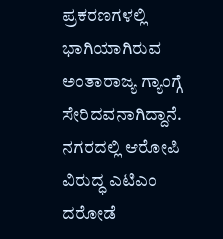ಪ್ರಕರಣಗಳಲ್ಲಿ ಭಾಗಿಯಾಗಿರುವ ಅಂತಾರಾಜ್ಯ ಗ್ಯಾಂಗ್ಗೆ ಸೇರಿದವನಾಗಿದ್ದಾನೆ. ನಗರದಲ್ಲಿ ಆರೋಪಿ ವಿರುದ್ಧ ಎಟಿಎಂ ದರೋಡೆ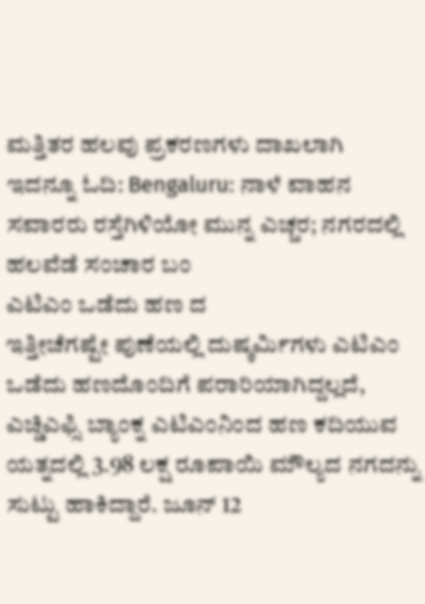ಮತ್ತಿತರ ಹಲವು ಪ್ರಕರಣಗಳು ದಾಖಲಾಗಿ
ಇದನ್ನೂ ಓದಿ: Bengaluru: ನಾಳೆ ವಾಹನ ಸವಾರರು ರಸ್ತೆಗಿಳಿಯೋ ಮುನ್ನ ಎಚ್ಚರ; ನಗರದಲ್ಲಿ ಹಲವೆಡೆ ಸಂಚಾರ ಬಂ
ಎಟಿಎಂ ಒಡೆದು ಹಣ ದ
ಇತ್ತೀಚೆಗಷ್ಟೇ ಪುಣೆಯಲ್ಲಿ ದುಷ್ಕರ್ಮಿಗಳು ಎಟಿಎಂ ಒಡೆದು ಹಣದೊಂದಿಗೆ ಪರಾರಿಯಾಗಿದ್ದಲ್ಲದೆ, ಎಚ್ಡಿಎಫ್ಸಿ ಬ್ಯಾಂಕ್ನ ಎಟಿಎಂನಿಂದ ಹಣ ಕದಿಯುವ ಯತ್ನದಲ್ಲಿ 3.98 ಲಕ್ಷ ರೂಪಾಯಿ ಮೌಲ್ಯದ ನಗದನ್ನು ಸುಟ್ಟು ಹಾಕಿದ್ದಾರೆ. ಜೂನ್ 12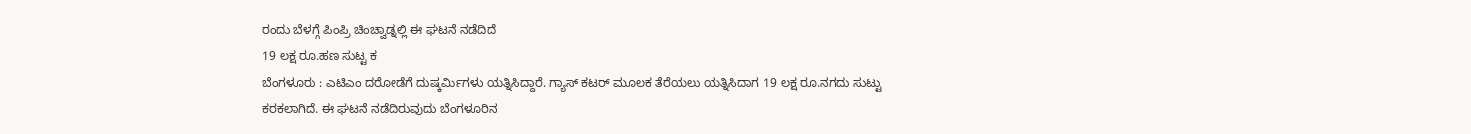ರಂದು ಬೆಳಗ್ಗೆ ಪಿಂಪ್ರಿ ಚಿಂಚ್ವಾಡ್ನಲ್ಲಿ ಈ ಘಟನೆ ನಡೆದಿದೆ
19 ಲಕ್ಷ ರೂ.ಹಣ ಸುಟ್ಟ ಕ
ಬೆಂಗಳೂರು : ಎಟಿಎಂ ದರೋಡೆಗೆ ದುಷ್ಕರ್ಮಿಗಳು ಯತ್ನಿಸಿದ್ದಾರೆ. ಗ್ಯಾಸ್ ಕಟರ್ ಮೂಲಕ ತೆರೆಯಲು ಯತ್ನಿಸಿದಾಗ 19 ಲಕ್ಷ ರೂ.ನಗದು ಸುಟ್ಟು ಕರಕಲಾಗಿದೆ. ಈ ಘಟನೆ ನಡೆದಿರುವುದು ಬೆಂಗಳೂರಿನ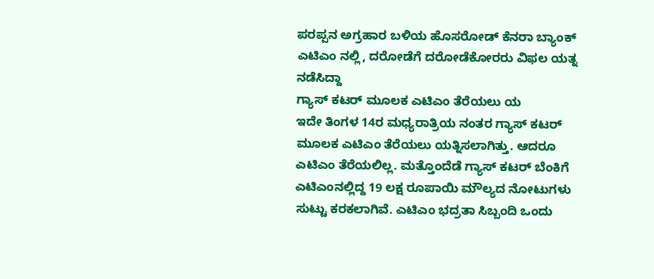ಪರಪ್ಪನ ಅಗ್ರಹಾರ ಬಳಿಯ ಹೊಸರೋಡ್ ಕೆನರಾ ಬ್ಯಾಂಕ್ ಎಟಿಎಂ ನಲ್ಲಿ, ದರೋಡೆಗೆ ದರೋಡೆಕೋರರು ವಿಫಲ ಯತ್ನ ನಡೆಸಿದ್ದಾ
ಗ್ಯಾಸ್ ಕಟರ್ ಮೂಲಕ ಎಟಿಎಂ ತೆರೆಯಲು ಯ
ಇದೇ ತಿಂಗಳ 14ರ ಮಧ್ಯರಾತ್ರಿಯ ನಂತರ ಗ್ಯಾಸ್ ಕಟರ್ ಮೂಲಕ ಎಟಿಎಂ ತೆರೆಯಲು ಯತ್ನಿಸಲಾಗಿತ್ತು. ಆದರೂ ಎಟಿಎಂ ತೆರೆಯಲಿಲ್ಲ. ಮತ್ತೊಂದೆಡೆ ಗ್ಯಾಸ್ ಕಟರ್ ಬೆಂಕಿಗೆ ಎಟಿಎಂನಲ್ಲಿದ್ದ 19 ಲಕ್ಷ ರೂಪಾಯಿ ಮೌಲ್ಯದ ನೋಟುಗಳು ಸುಟ್ಟು ಕರಕಲಾಗಿವೆ. ಎಟಿಎಂ ಭದ್ರತಾ ಸಿಬ್ಬಂದಿ ಒಂದು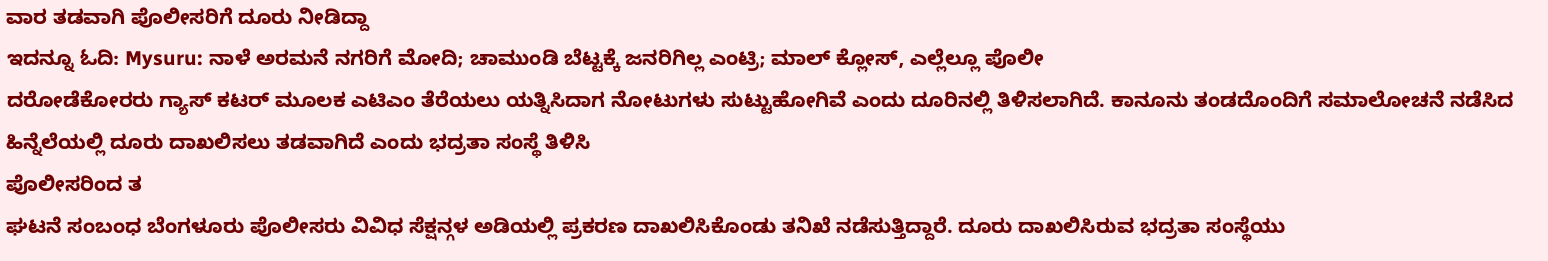ವಾರ ತಡವಾಗಿ ಪೊಲೀಸರಿಗೆ ದೂರು ನೀಡಿದ್ದಾ
ಇದನ್ನೂ ಓದಿ: Mysuru: ನಾಳೆ ಅರಮನೆ ನಗರಿಗೆ ಮೋದಿ; ಚಾಮುಂಡಿ ಬೆಟ್ಟಕ್ಕೆ ಜನರಿಗಿಲ್ಲ ಎಂಟ್ರಿ; ಮಾಲ್ ಕ್ಲೋಸ್, ಎಲ್ಲೆಲ್ಲೂ ಪೊಲೀ
ದರೋಡೆಕೋರರು ಗ್ಯಾಸ್ ಕಟರ್ ಮೂಲಕ ಎಟಿಎಂ ತೆರೆಯಲು ಯತ್ನಿಸಿದಾಗ ನೋಟುಗಳು ಸುಟ್ಟುಹೋಗಿವೆ ಎಂದು ದೂರಿನಲ್ಲಿ ತಿಳಿಸಲಾಗಿದೆ. ಕಾನೂನು ತಂಡದೊಂದಿಗೆ ಸಮಾಲೋಚನೆ ನಡೆಸಿದ ಹಿನ್ನೆಲೆಯಲ್ಲಿ ದೂರು ದಾಖಲಿಸಲು ತಡವಾಗಿದೆ ಎಂದು ಭದ್ರತಾ ಸಂಸ್ಥೆ ತಿಳಿಸಿ
ಪೊಲೀಸರಿಂದ ತ
ಘಟನೆ ಸಂಬಂಧ ಬೆಂಗಳೂರು ಪೊಲೀಸರು ವಿವಿಧ ಸೆಕ್ಷನ್ಗಳ ಅಡಿಯಲ್ಲಿ ಪ್ರಕರಣ ದಾಖಲಿಸಿಕೊಂಡು ತನಿಖೆ ನಡೆಸುತ್ತಿದ್ದಾರೆ. ದೂರು ದಾಖಲಿಸಿರುವ ಭದ್ರತಾ ಸಂಸ್ಥೆಯು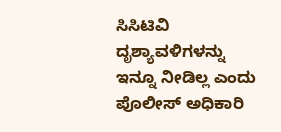ಸಿಸಿಟಿವಿ ದೃಶ್ಯಾವಳಿಗಳನ್ನು ಇನ್ನೂ ನೀಡಿಲ್ಲ ಎಂದು ಪೊಲೀಸ್ ಅಧಿಕಾರಿ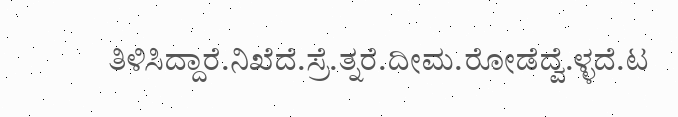ತಿಳಿಸಿದ್ದಾರೆ.ನಿಖೆದೆ.ಸ್ರೆ.ತ್ನರೆ.ದೀಮ.ರೋಡೆದ್ವೆ.ಳ್ಳದೆ.ಟ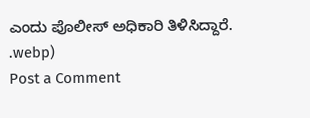ಎಂದು ಪೊಲೀಸ್ ಅಧಿಕಾರಿ ತಿಳಿಸಿದ್ದಾರೆ.
.webp)
Post a Comment